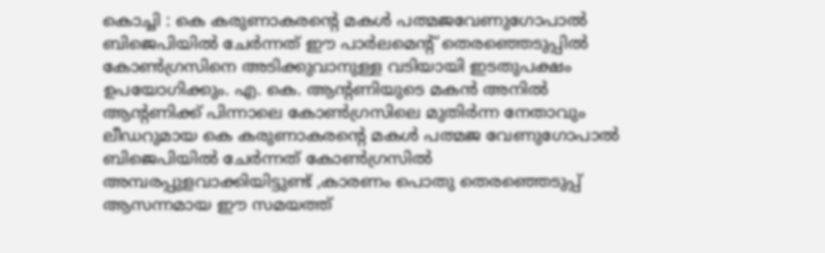കൊച്ചി : കെ കരുണാകരന്റെ മകൾ പത്മജവേണുഗോപാൽ ബിജെപിയിൽ ചേർന്നത് ഈ പാർലമെന്റ് തെരഞ്ഞെടുപ്പിൽ കോൺഗ്രസിനെ അടിക്കുവാനുള്ള വടിയായി ഇടതുപക്ഷം ഉപയോഗിക്കും. എ. കെ. ആൻ്റണിയുടെ മകൻ അനിൽ ആന്റണിക്ക് പിന്നാലെ കോൺഗ്രസിലെ മുതിർന്ന നേതാവും ലീഡറുമായ കെ കരുണാകരന്റെ മകൾ പത്മജ വേണുഗോപാൽ ബിജെപിയിൽ ചേർന്നത് കോൺഗ്രസിൽ അമ്പരപ്പുളവാക്കിയിട്ടുണ്ട് ,കാരണം പൊതു തെരഞ്ഞെടുപ്പ് ആസന്നമായ ഈ സമയത്ത്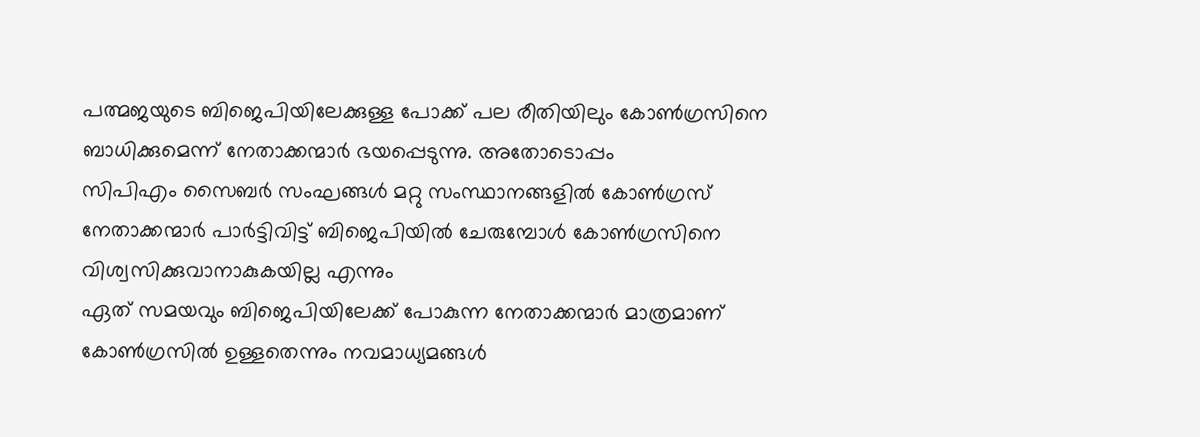പത്മജയുടെ ബിജെപിയിലേക്കുള്ള പോക്ക് പല രീതിയിലും കോൺഗ്രസിനെ ബാധിക്കുമെന്ന് നേതാക്കന്മാർ ഭയപ്പെടുന്നു. അതോടൊപ്പം
സിപിഎം സൈബർ സംഘങ്ങൾ മറ്റു സംസ്ഥാനങ്ങളിൽ കോൺഗ്രസ് നേതാക്കന്മാർ പാർട്ടിവിട്ട് ബിജെപിയിൽ ചേരുമ്പോൾ കോൺഗ്രസിനെ വിശ്വസിക്കുവാനാകുകയില്ല എന്നും
ഏത് സമയവും ബിജെപിയിലേക്ക് പോകുന്ന നേതാക്കന്മാർ മാത്രമാണ് കോൺഗ്രസിൽ ഉള്ളതെന്നും നവമാധ്യമങ്ങൾ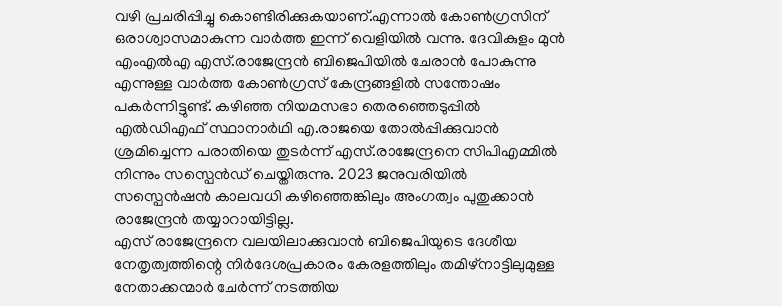വഴി പ്രചരിപ്പിച്ചു കൊണ്ടിരിക്കുകയാണ്.എന്നാൽ കോൺഗ്രസിന് ഒരാശ്വാസമാകുന്ന വാർത്ത ഇന്ന് വെളിയിൽ വന്നു. ദേവികുളം മുൻ എംഎൽഎ എസ്.രാജേന്ദ്രൻ ബിജെപിയിൽ ചേരാൻ പോകുന്നു എന്നുള്ള വാർത്ത കോൺഗ്രസ് കേന്ദ്രങ്ങളിൽ സന്തോഷം പകർന്നിട്ടുണ്ട്. കഴിഞ്ഞ നിയമസഭാ തെരഞ്ഞെടുപ്പിൽ എൽഡിഎഫ് സ്ഥാനാർഥി എ.രാജയെ തോൽപ്പിക്കുവാൻ ശ്രമിച്ചെന്ന പരാതിയെ തുടർന്ന് എസ്.രാജേന്ദ്രനെ സിപിഎമ്മിൽ നിന്നും സസ്പെൻഡ് ചെയ്തിരുന്നു. 2023 ജനുവരിയിൽ സസ്പെൻഷൻ കാലവധി കഴിഞ്ഞെങ്കിലും അംഗത്വം പുതുക്കാൻ രാജേന്ദ്രൻ തയ്യാറായിട്ടില്ല.
എസ് രാജേന്ദ്രനെ വലയിലാക്കുവാൻ ബിജെപിയുടെ ദേശീയ നേതൃത്വത്തിന്റെ നിർദേശപ്രകാരം കേരളത്തിലും തമിഴ്നാട്ടിലുമുള്ള നേതാക്കന്മാർ ചേർന്ന് നടത്തിയ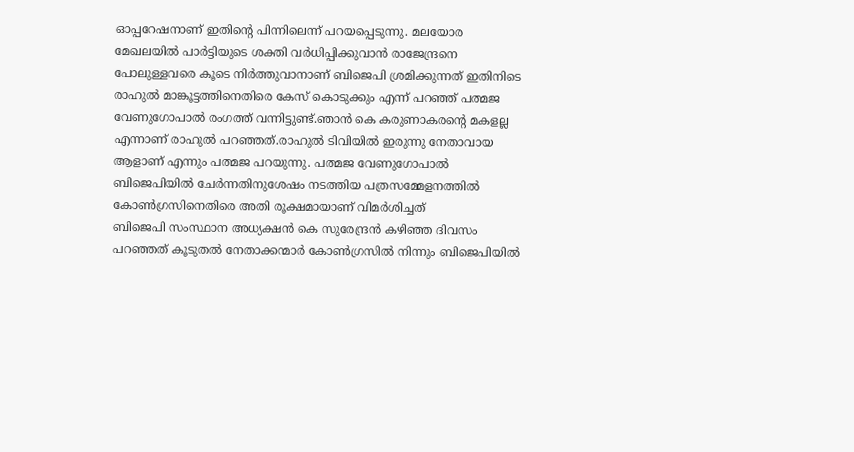ഓപ്പറേഷനാണ് ഇതിൻ്റെ പിന്നിലെന്ന് പറയപ്പെടുന്നു. മലയോര മേഖലയിൽ പാർട്ടിയുടെ ശക്തി വർധിപ്പിക്കുവാൻ രാജേന്ദ്രനെ പോലുള്ളവരെ കൂടെ നിർത്തുവാനാണ് ബിജെപി ശ്രമിക്കുന്നത് ഇതിനിടെ രാഹുൽ മാങ്കൂട്ടത്തിനെതിരെ കേസ് കൊടുക്കും എന്ന് പറഞ്ഞ് പത്മജ വേണുഗോപാൽ രംഗത്ത് വന്നിട്ടുണ്ട്.ഞാൻ കെ കരുണാകരന്റെ മകളല്ല എന്നാണ് രാഹുൽ പറഞ്ഞത്.രാഹുൽ ടിവിയിൽ ഇരുന്നു നേതാവായ ആളാണ് എന്നും പത്മജ പറയുന്നു. പത്മജ വേണുഗോപാൽ ബിജെപിയിൽ ചേർന്നതിനുശേഷം നടത്തിയ പത്രസമ്മേളനത്തിൽ കോൺഗ്രസിനെതിരെ അതി രൂക്ഷമായാണ് വിമർശിച്ചത്
ബിജെപി സംസ്ഥാന അധ്യക്ഷൻ കെ സുരേന്ദ്രൻ കഴിഞ്ഞ ദിവസം പറഞ്ഞത് കൂടുതൽ നേതാക്കന്മാർ കോൺഗ്രസിൽ നിന്നും ബിജെപിയിൽ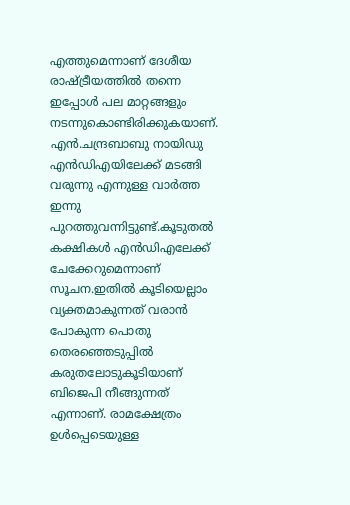എത്തുമെന്നാണ് ദേശീയ രാഷ്ട്രീയത്തിൽ തന്നെ ഇപ്പോൾ പല മാറ്റങ്ങളും നടന്നുകൊണ്ടിരിക്കുകയാണ്. എൻ.ചന്ദ്രബാബു നായിഡു എൻഡിഎയിലേക്ക് മടങ്ങി വരുന്നു എന്നുള്ള വാർത്ത ഇന്നു പുറത്തുവന്നിട്ടുണ്ട്.കൂടുതൽ കക്ഷികൾ എൻഡിഎലേക്ക് ചേക്കേറുമെന്നാണ് സൂചന.ഇതിൽ കൂടിയെല്ലാം വ്യക്തമാകുന്നത് വരാൻ പോകുന്ന പൊതു തെരഞ്ഞെടുപ്പിൽ കരുതലോടുകൂടിയാണ് ബിജെപി നീങ്ങുന്നത് എന്നാണ്. രാമക്ഷേത്രം ഉൾപ്പെടെയുള്ള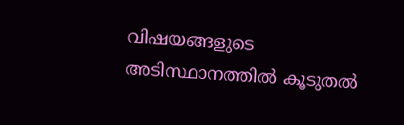വിഷയങ്ങളുടെ അടിസ്ഥാനത്തിൽ കൂടുതൽ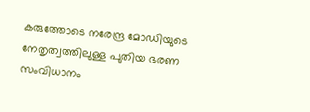കരുത്തോടെ നരേന്ദ്ര മോഡിയുടെ നേതൃത്വത്തിലുള്ള പുതിയ ഭരണ സംവിധാനം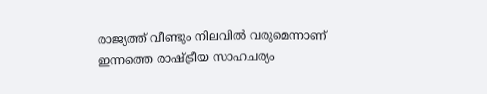രാജ്യത്ത് വീണ്ടും നിലവിൽ വരുമെന്നാണ് ഇന്നത്തെ രാഷ്ട്രീയ സാഹചര്യം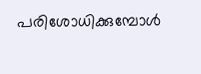പരിശോധിക്കുമ്പോൾ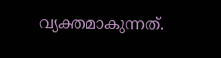വ്യക്തമാകുന്നത്.